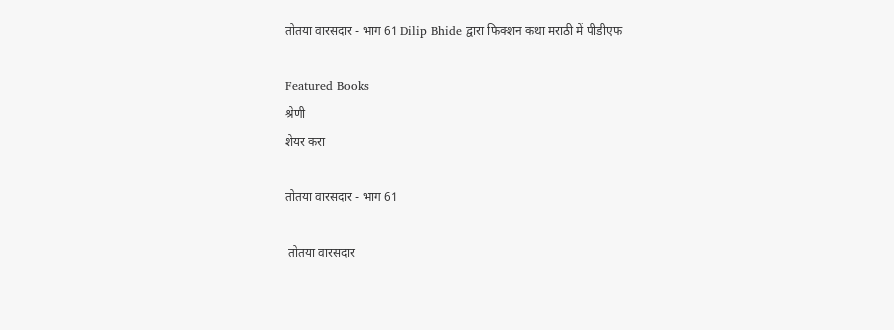तोतया वारसदार - भाग 61 Dilip Bhide द्वारा फिक्शन कथा मराठी में पीडीएफ

Featured Books
श्रेणी
शेयर करा

तोतया वारसदार - भाग 61

 तोतया वारसदार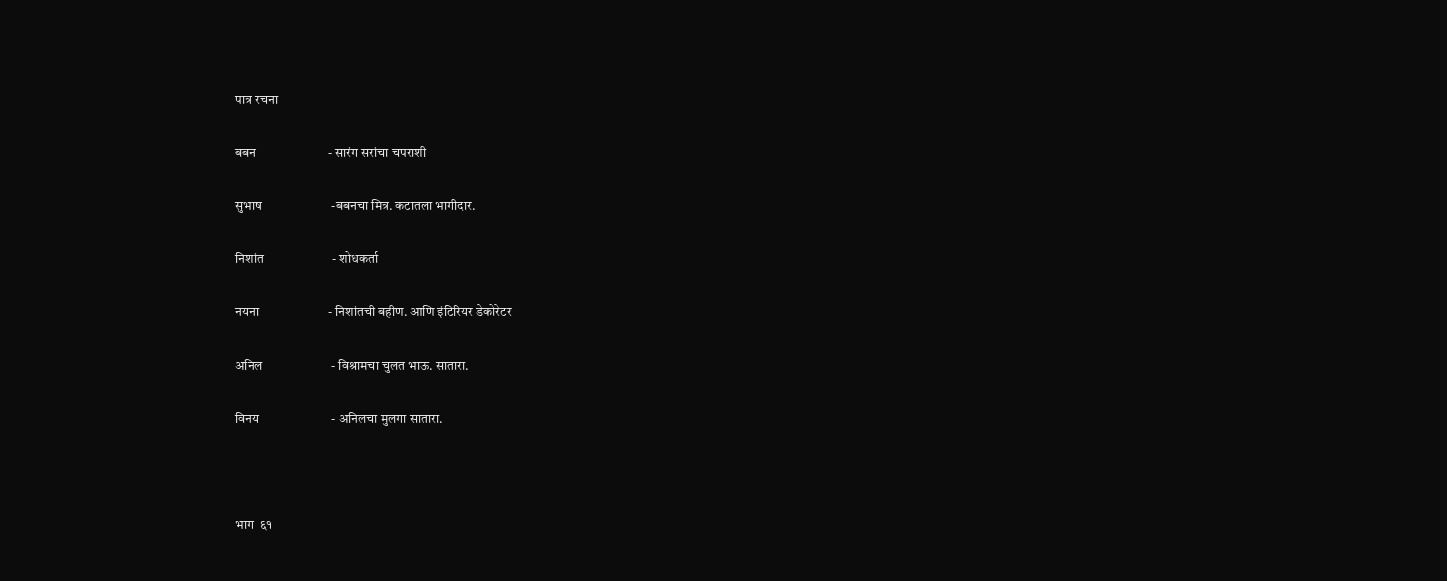पात्र रचना

बबन                       - सारंग सरांचा चपराशी

सुभाष                      -बबनचा मित्र. कटातला भागीदार.

निशांत                      - शोधकर्ता

नयना                      - निशांतची बहीण. आणि इंटिरियर डेकोरेटर

अनिल                      - विश्रामचा चुलत भाऊ. सातारा.

विनय                       - अनिलचा मुलगा सातारा.



भाग  ६१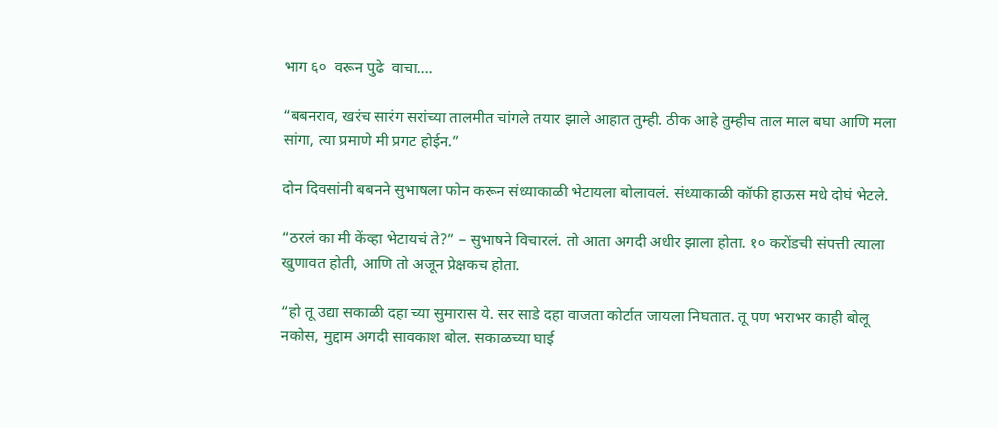भाग ६०  वरून पुढे  वाचा....

“बबनराव, खरंच सारंग सरांच्या तालमीत चांगले तयार झाले आहात तुम्ही. ठीक आहे तुम्हीच ताल माल बघा आणि मला सांगा, त्या प्रमाणे मी प्रगट होईन.”

दोन दिवसांनी बबनने सुभाषला फोन करून संध्याकाळी भेटायला बोलावलं. संध्याकाळी कॉफी हाऊस मधे दोघं भेटले.

“ठरलं का मी केंव्हा भेटायचं ते?” – सुभाषने विचारलं. तो आता अगदी अधीर झाला होता. १० करोंडची संपत्ती त्याला खुणावत होती, आणि तो अजून प्रेक्षकच होता.

“हो तू उद्या सकाळी दहा च्या सुमारास ये. सर साडे दहा वाजता कोर्टात जायला निघतात. तू पण भराभर काही बोलू नकोस, मुद्दाम अगदी सावकाश बोल. सकाळच्या घाई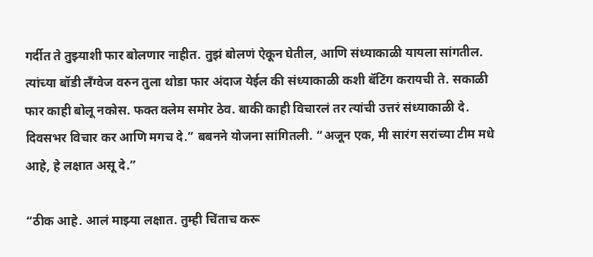गर्दीत ते तुझ्याशी फार बोलणार नाहीत. तुझं बोलणं ऐकून घेतील, आणि संध्याकाळी यायला सांगतील. त्यांच्या बॉडी लँग्वेज वरुन तुला थोडा फार अंदाज येईल की संध्याकाळी कशी बॅटिंग करायची ते. सकाळी फार काही बोलू नकोस. फक्त क्लेम समोर ठेव. बाकी काही विचारलं तर त्यांची उत्तरं संध्याकाळी दे. दिवसभर विचार कर आणि मगच दे.” बबनने योजना सांगितली. “अजून एक, मी सारंग सरांच्या टीम मधे आहे, हे लक्षात असू दे.”

“ठीक आहे. आलं माझ्या लक्षात. तुम्ही चिंताच करू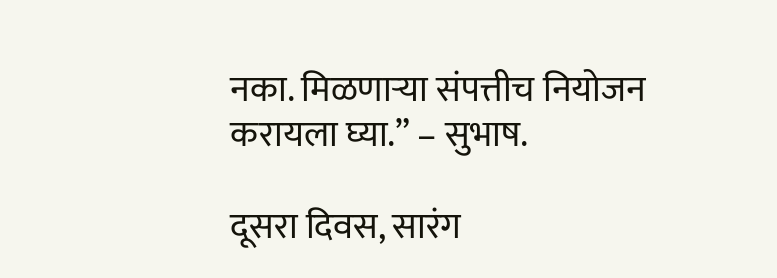नका. मिळणाऱ्या संपत्तीच नियोजन करायला घ्या.” – सुभाष.

दूसरा दिवस, सारंग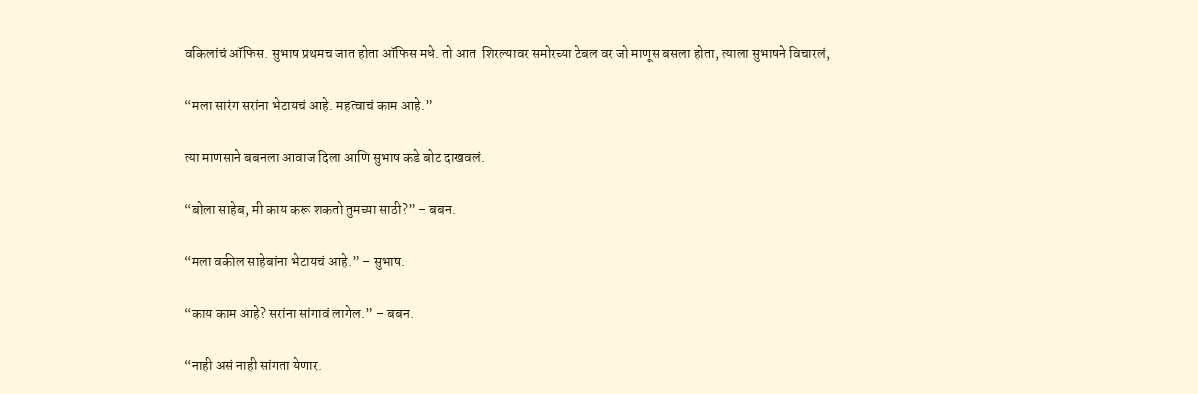वकिलांचं ऑफिस. सुभाष प्रथमच जात होता ऑफिस मधे. तो आत  शिरल्यावर समोरच्या टेबल वर जो माणूस बसला होता, त्याला सुभाषने विचारलं,

“मला सारंग सरांना भेटायचं आहे. महत्वाचं काम आहे.”

त्या माणसाने बबनला आवाज दिला आणि सुभाष कडे बोट दाखवलं.

“बोला साहेब, मी काय करू शकतो तुमच्या साठी?” – बबन.

“मला वकील साहेबांना भेटायचं आहे.” – सुभाष.

“काय काम आहे? सरांना सांगावं लागेल.” – बबन.

“नाही असं नाही सांगता येणार.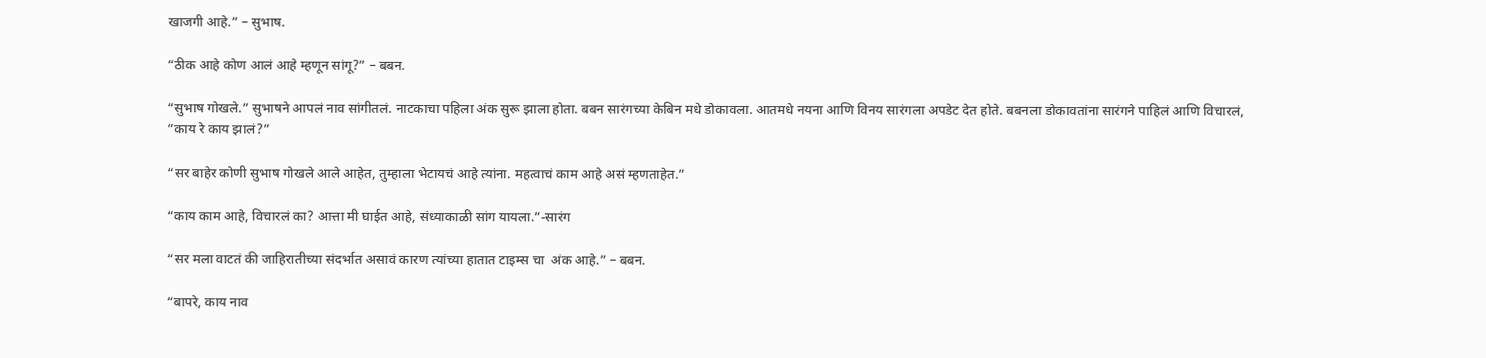खाजगी आहे.” – सुभाष.

“ठीक आहे कोण आलं आहे म्हणून सांगू?” – बबन.

“सुभाष गोखले.” सुभाषने आपलं नाव सांगीतलं. नाटकाचा पहिला अंक सुरू झाला होता. बबन सारंगच्या केबिन मधे डोकावला. आतमधे नयना आणि विनय सारंगला अपडेट देत होते. बबनला डोकावतांना सारंगने पाहिलं आणि विचारलं, ”काय रे काय झालं?”

“सर बाहेर कोणी सुभाष गोखले आले आहेत, तुम्हाला भेटायचं आहे त्यांना. महत्वाचं काम आहे असं म्हणताहेत.”

“काय काम आहे, विचारलं का? आत्ता मी घाईत आहे, संध्याकाळी सांग यायला.”-सारंग

“सर मला वाटतं की जाहिरातीच्या संदर्भात असावं कारण त्यांच्या हातात टाइम्स चा  अंक आहे.” – बबन.

“बापरे, काय नाव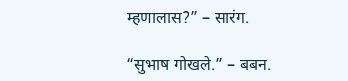म्हणालास?” – सारंग.

“सुभाष गोखले.” – बबन.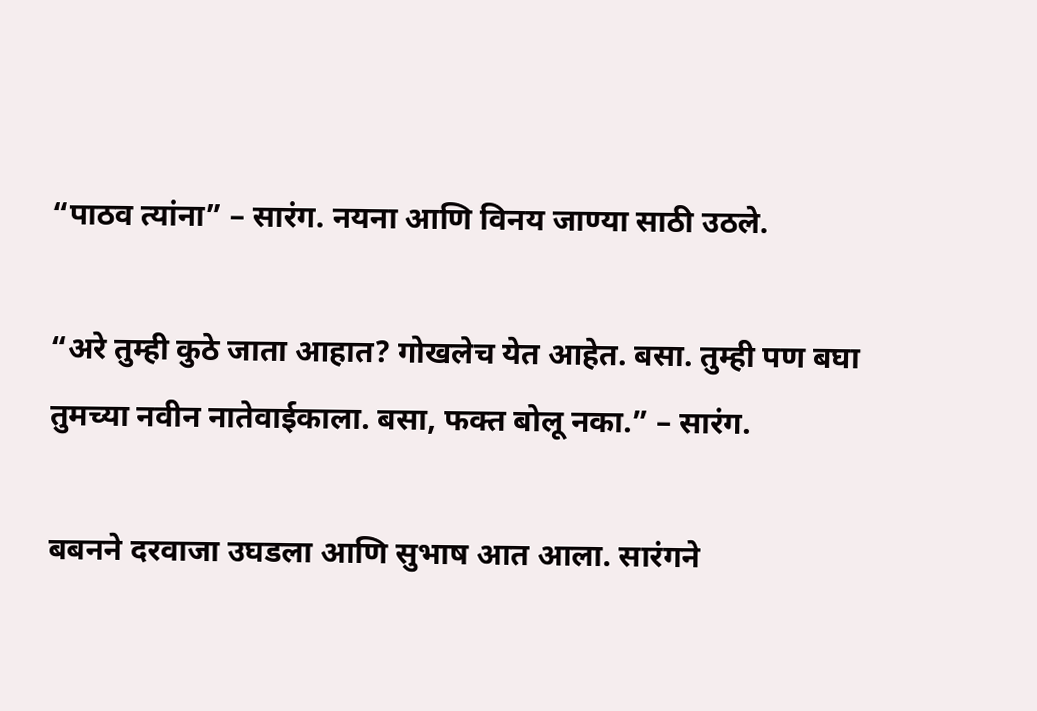“पाठव त्यांना” – सारंग. नयना आणि विनय जाण्या साठी उठले.

“अरे तुम्ही कुठे जाता आहात? गोखलेच येत आहेत. बसा. तुम्ही पण बघा तुमच्या नवीन नातेवाईकाला. बसा, फक्त बोलू नका.” – सारंग.

बबनने दरवाजा उघडला आणि सुभाष आत आला. सारंगने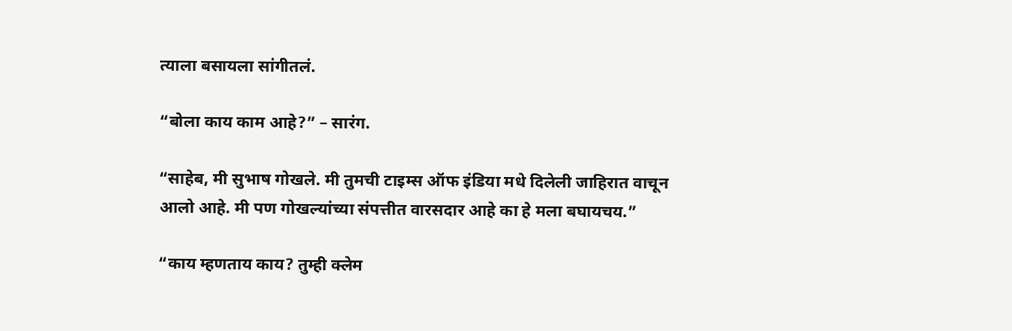त्याला बसायला सांगीतलं.

“बोला काय काम आहे?” – सारंग.

“साहेब, मी सुभाष गोखले. मी तुमची टाइम्स ऑफ इंडिया मधे दिलेली जाहिरात वाचून आलो आहे. मी पण गोखल्यांच्या संपत्तीत वारसदार आहे का हे मला बघायचय.”

“काय म्हणताय काय? तुम्ही क्लेम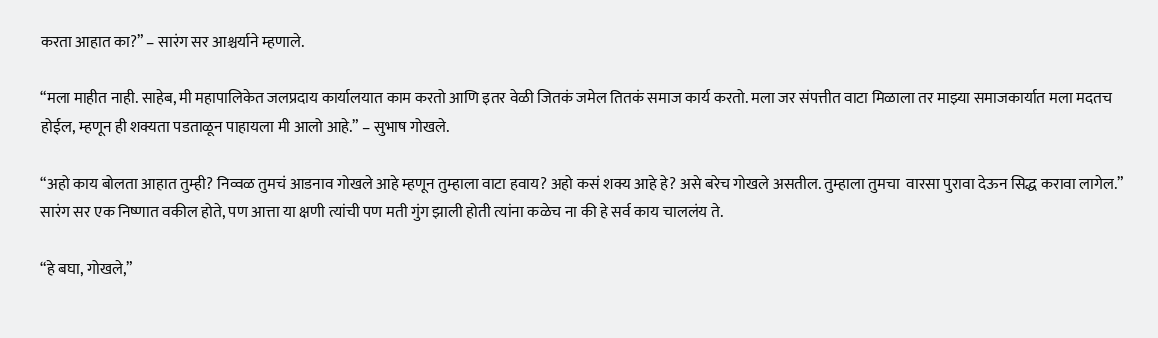करता आहात का?” – सारंग सर आश्चर्याने म्हणाले.

“मला माहीत नाही. साहेब, मी महापालिकेत जलप्रदाय कार्यालयात काम करतो आणि इतर वेळी जितकं जमेल तितकं समाज कार्य करतो. मला जर संपत्तीत वाटा मिळाला तर माझ्या समाजकार्यात मला मदतच  होईल, म्हणून ही शक्यता पडताळून पाहायला मी आलो आहे.” – सुभाष गोखले.

“अहो काय बोलता आहात तुम्ही? निव्वळ तुमचं आडनाव गोखले आहे म्हणून तुम्हाला वाटा हवाय? अहो कसं शक्य आहे हे? असे बरेच गोखले असतील. तुम्हाला तुमचा  वारसा पुरावा देऊन सिद्ध करावा लागेल.” सारंग सर एक निष्णात वकील होते, पण आत्ता या क्षणी त्यांची पण मती गुंग झाली होती त्यांना कळेच ना की हे सर्व काय चाललंय ते.

“हे बघा, गोखले,”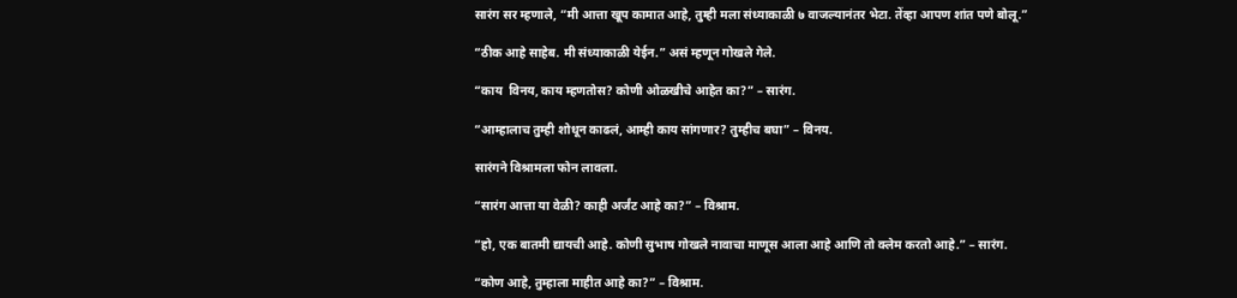सारंग सर म्हणाले, “मी आत्ता खूप कामात आहे, तुम्ही मला संध्याकाळी ७ वाजल्यानंतर भेटा. तेंव्हा आपण शांत पणे बोलू.”

“ठीक आहे साहेब. मी संध्याकाळी येईन.” असं म्हणून गोखले गेले.

“काय  विनय, काय म्हणतोस? कोणी ओळखीचे आहेत का?” – सारंग.

“आम्हालाच तुम्ही शोधून काढलं, आम्ही काय सांगणार? तुम्हीच बघा” – विनय.

सारंगने विश्रामला फोन लावला.

“सारंग आत्ता या वेळी? काही अर्जंट आहे का?” – विश्राम.

“हो, एक बातमी द्यायची आहे. कोणी सुभाष गोखले नावाचा माणूस आला आहे आणि तो क्लेम करतो आहे.” – सारंग.

“कोण आहे, तुम्हाला माहीत आहे का?” – विश्राम.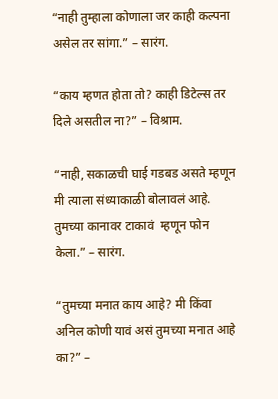“नाही तुम्हाला कोणाला जर काही कल्पना असेल तर सांगा.” – सारंग.

“काय म्हणत होता तो? काही डिटेल्स तर दिले असतील ना?” – विश्राम.

“नाही, सकाळची घाई गडबड असते म्हणून मी त्याला संध्याकाळी बोलावलं आहे. तुमच्या कानावर टाकावं  म्हणून फोन केला.” – सारंग.

“तुमच्या मनात काय आहे? मी किंवा अनिल कोणी यावं असं तुमच्या मनात आहे का?” –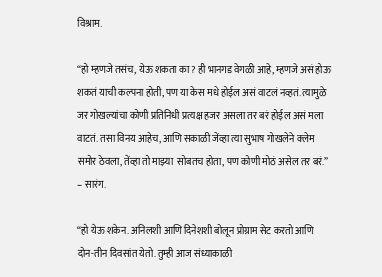विश्राम.

“हो म्हणजे तसंच, येऊ शकता का? ही भानगड वेगळी आहे, म्हणजे असं होऊ शकतं याची कल्पना होती, पण या केस मधे होईल असं वाटलं नव्हतं. त्यामुळे जर गोखल्यांचा कोणी प्रतिनिधी प्रत्यक्ष हजर असला तर बरं होईल असं मला वाटतं. तसा विनय आहेच, आणि सकाळी जेंव्हा त्या सुभाष गोखलेने क्लेम समोर ठेवला, तेंव्हा तो माझ्या  सोबतच होता, पण कोणी मोठं असेल तर बरं.” – सारंग.

“हो येऊ शकेन. अनिलशी आणि दिनेशशी बोलून प्रोग्राम सेट करतो आणि दोन-तीन दिवसांत येतो. तुम्ही आज संध्याकाळी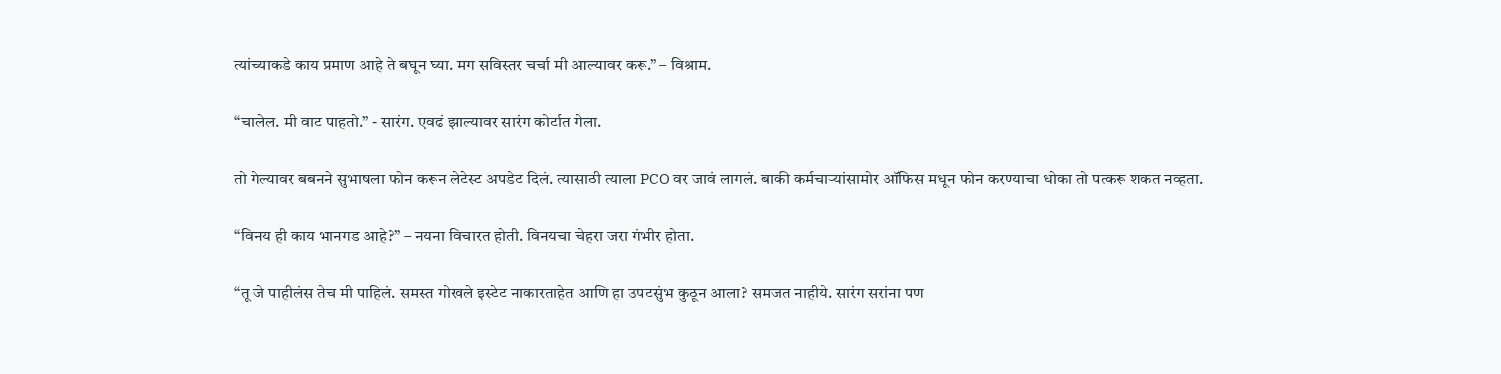त्यांच्याकडे काय प्रमाण आहे ते बघून घ्या. मग सविस्तर चर्चा मी आल्यावर करू.” – विश्राम.

“चालेल. मी वाट पाहतो.” - सारंग. एवढं झाल्यावर सारंग कोर्टात गेला.

तो गेल्यावर बबनने सुभाषला फोन करून लेटेस्ट अपडेट दिलं. त्यासाठी त्याला PCO वर जावं लागलं. बाकी कर्मचाऱ्यांसामोर ऑफिस मधून फोन करण्याचा धोका तो पत्करू शकत नव्हता.

“विनय ही काय भानगड आहे?” – नयना विचारत होती. विनयचा चेहरा जरा गंभीर होता.

“तू जे पाहीलंस तेच मी पाहिलं. समस्त गोखले इस्टेट नाकारताहेत आणि हा उपटसुंभ कुठून आला? समजत नाहीये. सारंग सरांना पण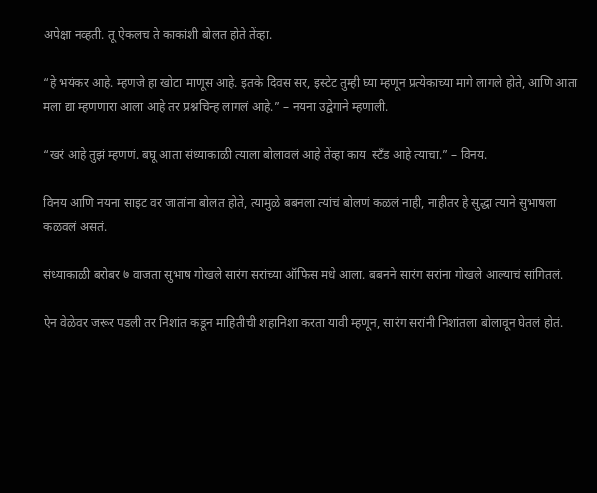अपेक्षा नव्हती. तू ऐकलच ते काकांशी बोलत होते तेंव्हा.

“हे भयंकर आहे. म्हणजे हा खोटा माणूस आहे. इतके दिवस सर, इस्टेट तुम्ही घ्या म्हणून प्रत्येकाच्या मागे लागले होते, आणि आता मला द्या म्हणणारा आला आहे तर प्रश्नचिन्ह लागलं आहे.” – नयना उद्वेगाने म्हणाली.

“खरं आहे तुझं म्हणणं. बघू आता संध्याकाळी त्याला बोलावलं आहे तेंव्हा काय  स्टँड आहे त्याचा.” – विनय.

विनय आणि नयना साइट वर जातांना बोलत होते, त्यामुळे बबनला त्यांचं बोलणं कळलं नाही, नाहीतर हे सुद्धा त्याने सुभाषला कळवलं असतं.

संध्याकाळी बरोबर ७ वाजता सुभाष गोखले सारंग सरांच्या ऑफिस मधे आला. बबनने सारंग सरांना गोखले आल्याचं सांगितलं.

ऐन वेळेवर जरूर पडली तर निशांत कडून माहितीची शहानिशा करता यावी म्हणून, सारंग सरांनी निशांतला बोलावून घेतलं होतं.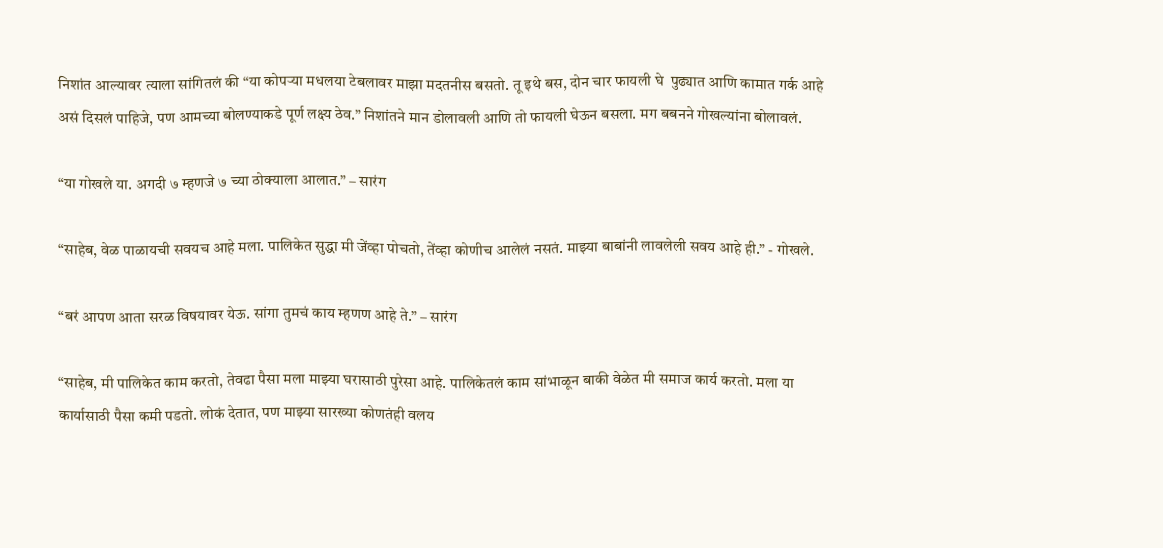निशांत आल्यावर त्याला सांगितलं की “या कोपर्‍या मधलया टेबलावर माझा मदतनीस बसतो. तू इथे बस, दोन चार फायली घे  पुढ्यात आणि कामात गर्क आहे असं दिसलं पाहिजे, पण आमच्या बोलण्याकडे पूर्ण लक्ष्य ठेव.” निशांतने मान डोलावली आणि तो फायली घेऊन बसला. मग बबनने गोखल्यांना बोलावलं.

“या गोखले या. अगदी ७ म्हणजे ७ च्या ठोक्याला आलात.” – सारंग

“साहेब, वेळ पाळायची सवयच आहे मला. पालिकेत सुद्धा मी जेंव्हा पोचतो, तेंव्हा कोणीच आलेलं नसतं. माझ्या बाबांनी लावलेली सवय आहे ही.” - गोखले.

“बरं आपण आता सरळ विषयावर येऊ. सांगा तुमचं काय म्हणण आहे ते.” – सारंग

“साहेब, मी पालिकेत काम करतो, तेवढा पैसा मला माझ्या घरासाठी पुरेसा आहे. पालिकेतलं काम सांभाळून बाकी वेळेत मी समाज कार्य करतो. मला या कार्यासाठी पैसा कमी पडतो. लोकं देतात, पण माझ्या सारख्या कोणतंही वलय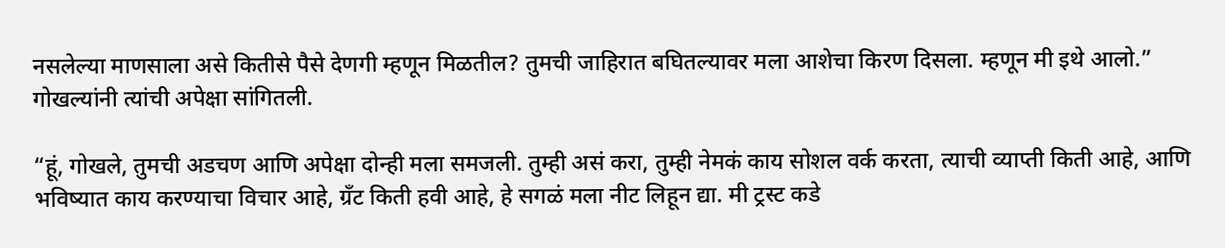नसलेल्या माणसाला असे कितीसे पैसे देणगी म्हणून मिळतील? तुमची जाहिरात बघितल्यावर मला आशेचा किरण दिसला. म्हणून मी इथे आलो.” गोखल्यांनी त्यांची अपेक्षा सांगितली.

“हूं, गोखले, तुमची अडचण आणि अपेक्षा दोन्ही मला समजली. तुम्ही असं करा, तुम्ही नेमकं काय सोशल वर्क करता, त्याची व्याप्ती किती आहे, आणि भविष्यात काय करण्याचा विचार आहे, ग्रँट किती हवी आहे, हे सगळं मला नीट लिहून द्या. मी ट्रस्ट कडे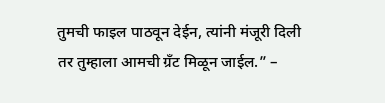तुमची फाइल पाठवून देईन, त्यांनी मंजूरी दिली तर तुम्हाला आमची ग्रँट मिळून जाईल.” –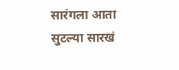सारंगला आता सुटल्या सारखं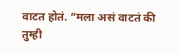वाटत होतं. “मला असं वाटतं की तुम्ही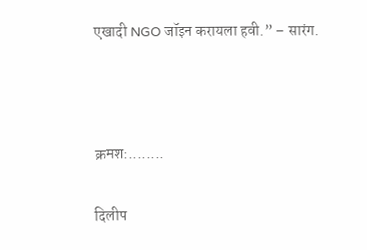एखादी NGO जॉइन करायला हवी.” – सारंग.



क्रमश:........

दिलीप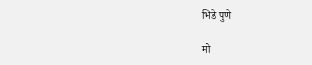भिडे पुणे

मो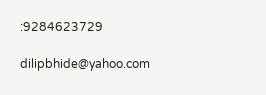:9284623729

dilipbhide@yahoo.com